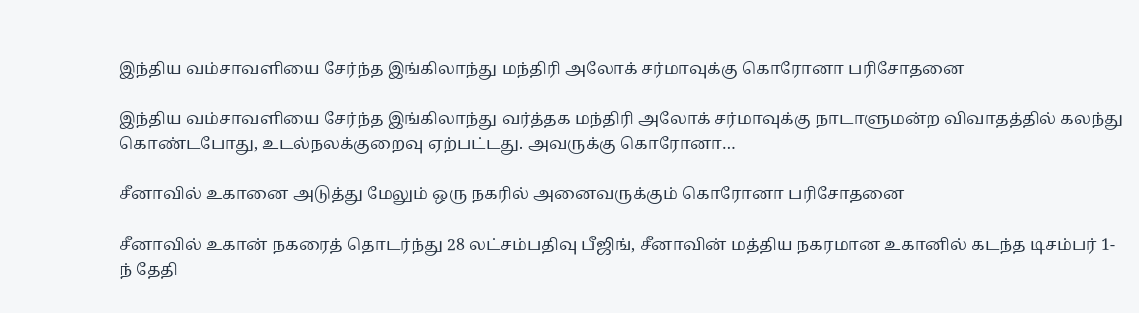இந்திய வம்சாவளியை சேர்ந்த இங்கிலாந்து மந்திரி அலோக் சர்மாவுக்கு கொரோனா பரிசோதனை

இந்திய வம்சாவளியை சேர்ந்த இங்கிலாந்து வர்த்தக மந்திரி அலோக் சர்மாவுக்கு நாடாளுமன்ற விவாதத்தில் கலந்து கொண்டபோது, உடல்நலக்குறைவு ஏற்பட்டது. அவருக்கு கொரோனா…

சீனாவில் உகானை அடுத்து மேலும் ஒரு நகரில் அனைவருக்கும் கொரோனா பரிசோதனை

சீனாவில் உகான் நகரைத் தொடர்ந்து 28 லட்சம்பதிவு பீஜிங், சீனாவின் மத்திய நகரமான உகானில் கடந்த டிசம்பர் 1-ந் தேதி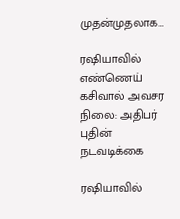முதன்முதலாக…

ரஷியாவில் எண்ணெய் கசிவால் அவசர நிலை: அதிபர் புதின் நடவடிக்கை

ரஷியாவில்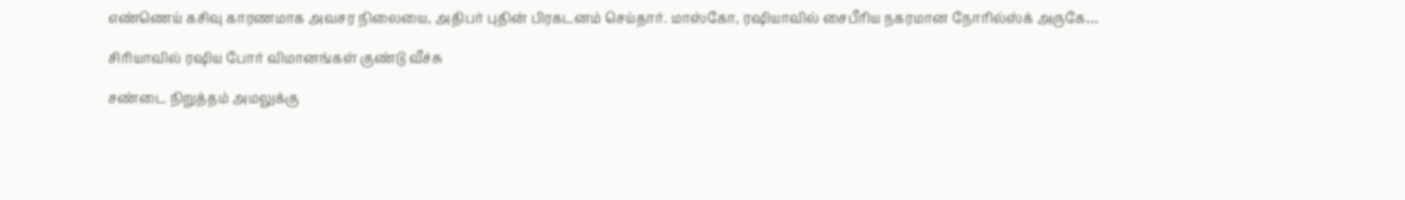எண்ணெய் கசிவு காரணமாக அவசர நிலையை, அதிபர் புதின் பிரகடனம் செய்தார். மாஸ்கோ, ரஷியாவில் சைபீரிய நகரமான நோரில்ஸ்க் அருகே…

சிரியாவில் ரஷிய போர் விமானங்கள் குண்டு வீச்சு

சண்டை நிறுத்தம் அமலுக்கு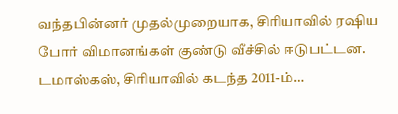வந்தபின்னர் முதல்முறையாக, சிரியாவில் ரஷிய போர் விமானங்கள் குண்டு வீச்சில் ஈடுபட்டன. டமாஸ்கஸ், சிரியாவில் கடந்த 2011-ம்…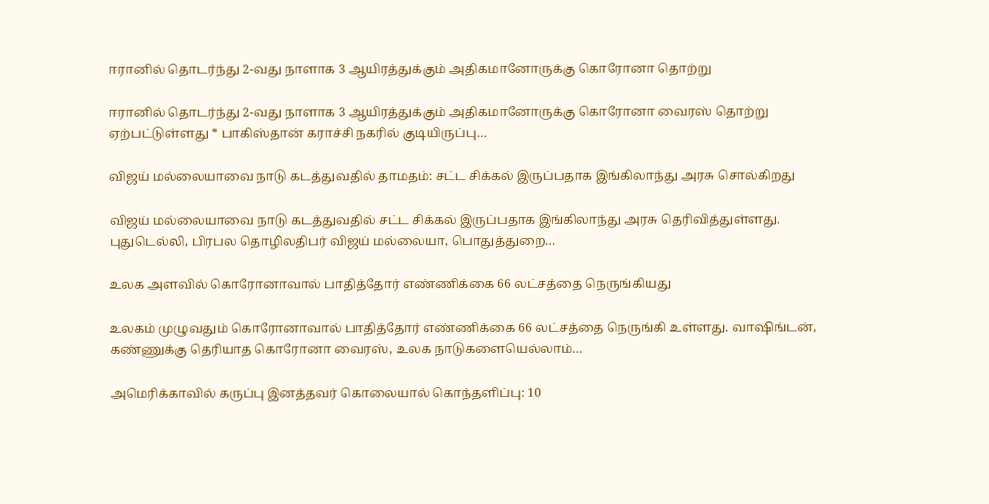ஈரானில் தொடர்ந்து 2-வது நாளாக 3 ஆயிரத்துக்கும் அதிகமானோருக்கு கொரோனா தொற்று

ஈரானில் தொடர்ந்து 2-வது நாளாக 3 ஆயிரத்துக்கும் அதிகமானோருக்கு கொரோனா வைரஸ் தொற்று ஏற்பட்டுள்ளது * பாகிஸ்தான் கராச்சி நகரில் குடியிருப்பு…

விஜய் மல்லையாவை நாடு கடத்துவதில் தாமதம்: சட்ட சிக்கல் இருப்பதாக இங்கிலாந்து அரசு சொல்கிறது

விஜய் மல்லையாவை நாடு கடத்துவதில் சட்ட சிக்கல் இருப்பதாக இங்கிலாந்து அரசு தெரிவித்துள்ளது. புதுடெல்லி, பிரபல தொழிலதிபர் விஜய் மல்லையா, பொதுத்துறை…

உலக அளவில் கொரோனாவால் பாதித்தோர் எண்ணிக்கை 66 லட்சத்தை நெருங்கியது

உலகம் முழுவதும் கொரோனாவால் பாதித்தோர் எண்ணிக்கை 66 லட்சத்தை நெருங்கி உள்ளது. வாஷிங்டன், கண்ணுக்கு தெரியாத கொரோனா வைரஸ், உலக நாடுகளையெல்லாம்…

அமெரிக்காவில் கருப்பு இனத்தவர் கொலையால் கொந்தளிப்பு: 10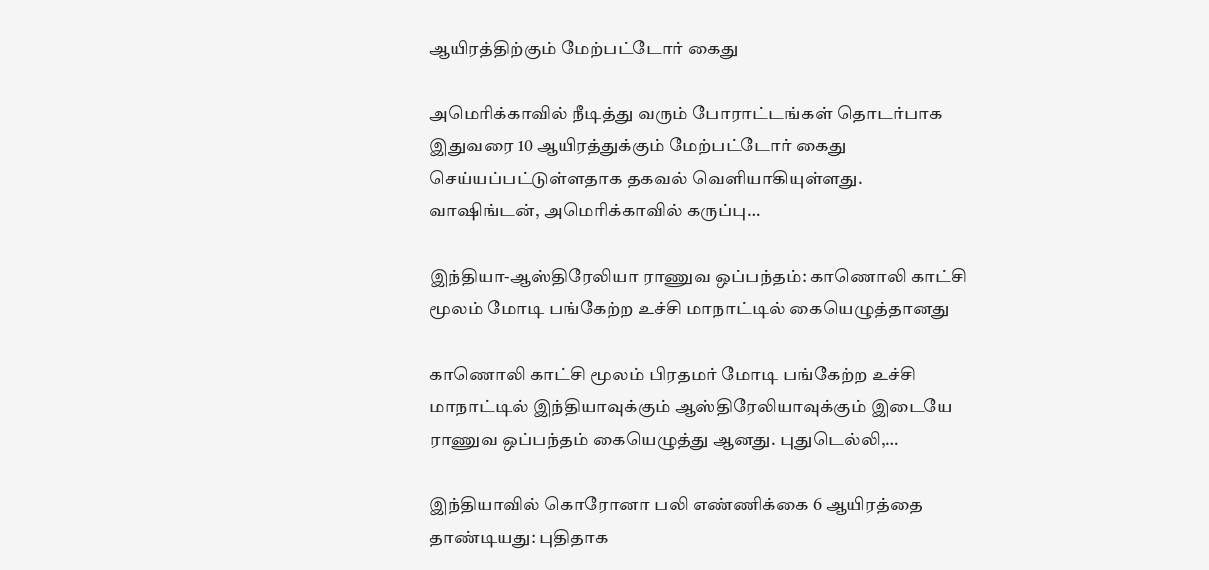ஆயிரத்திற்கும் மேற்பட்டோர் கைது

அமெரிக்காவில் நீடித்து வரும் போராட்டங்கள் தொடர்பாக இதுவரை 10 ஆயிரத்துக்கும் மேற்பட்டோர் கைது செய்யப்பட்டுள்ளதாக தகவல் வெளியாகியுள்ளது. வாஷிங்டன், அமெரிக்காவில் கருப்பு…

இந்தியா-ஆஸ்திரேலியா ராணுவ ஒப்பந்தம்: காணொலி காட்சி மூலம் மோடி பங்கேற்ற உச்சி மாநாட்டில் கையெழுத்தானது

காணொலி காட்சி மூலம் பிரதமர் மோடி பங்கேற்ற உச்சி மாநாட்டில் இந்தியாவுக்கும் ஆஸ்திரேலியாவுக்கும் இடையே ராணுவ ஒப்பந்தம் கையெழுத்து ஆனது. புதுடெல்லி,…

இந்தியாவில் கொரோனா பலி எண்ணிக்கை 6 ஆயிரத்தை தாண்டியது: புதிதாக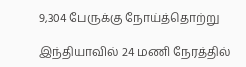9,304 பேருக்கு நோய்த்தொற்று

இந்தியாவில் 24 மணி நேரத்தில்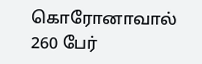கொரோனாவால் 260 பேர்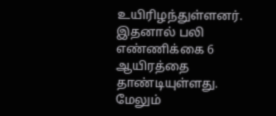உயிரிழந்துள்ளனர். இதனால் பலி எண்ணிக்கை 6 ஆயிரத்தை தாண்டியுள்ளது. மேலும்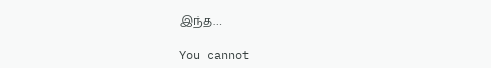இந்த…

You cannot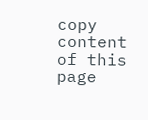copy content of this page